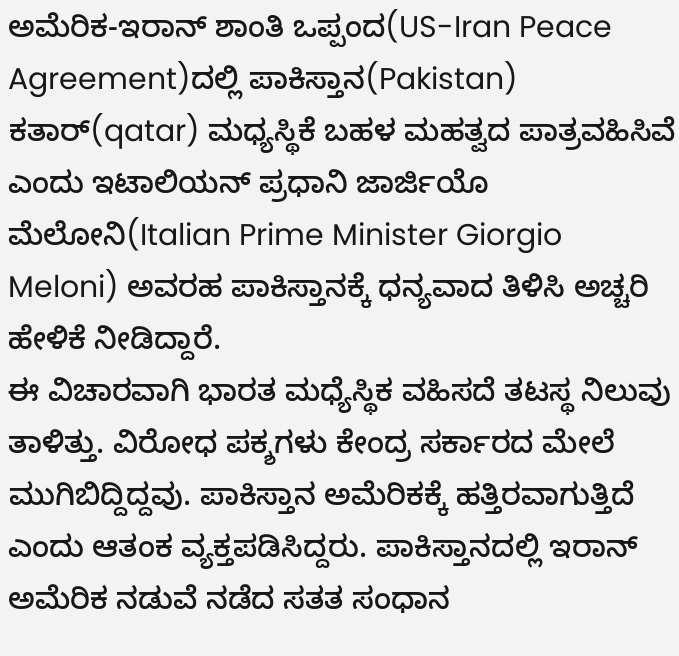ಅಮೆರಿಕ-ಇರಾನ್ ಶಾಂತಿ ಒಪ್ಪಂದ(US-Iran Peace Agreement)ದಲ್ಲಿ ಪಾಕಿಸ್ತಾನ(Pakistan) ಕತಾರ್(qatar) ಮಧ್ಯಸ್ಥಿಕೆ ಬಹಳ ಮಹತ್ವದ ಪಾತ್ರವಹಿಸಿವೆ ಎಂದು ಇಟಾಲಿಯನ್ ಪ್ರಧಾನಿ ಜಾರ್ಜಿಯೊ ಮೆಲೋನಿ(Italian Prime Minister Giorgio Meloni) ಅವರಹ ಪಾಕಿಸ್ತಾನಕ್ಕೆ ಧನ್ಯವಾದ ತಿಳಿಸಿ ಅಚ್ಚರಿ ಹೇಳಿಕೆ ನೀಡಿದ್ದಾರೆ.
ಈ ವಿಚಾರವಾಗಿ ಭಾರತ ಮಧ್ಯೆಸ್ಥಿಕ ವಹಿಸದೆ ತಟಸ್ಥ ನಿಲುವು ತಾಳಿತ್ತು. ವಿರೋಧ ಪಕ್ಶಗಳು ಕೇಂದ್ರ ಸರ್ಕಾರದ ಮೇಲೆ ಮುಗಿಬಿದ್ದಿದ್ದವು. ಪಾಕಿಸ್ತಾನ ಅಮೆರಿಕಕ್ಕೆ ಹತ್ತಿರವಾಗುತ್ತಿದೆ ಎಂದು ಆತಂಕ ವ್ಯಕ್ತಪಡಿಸಿದ್ದರು. ಪಾಕಿಸ್ತಾನದಲ್ಲಿ ಇರಾನ್ ಅಮೆರಿಕ ನಡುವೆ ನಡೆದ ಸತತ ಸಂಧಾನ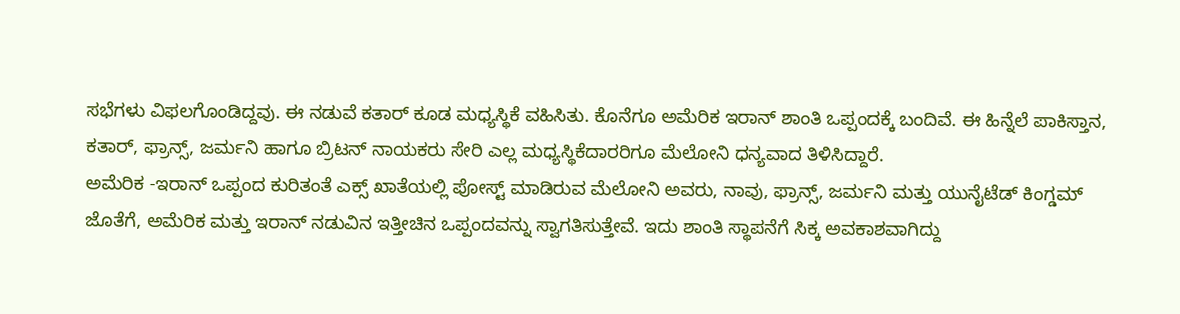ಸಭೆಗಳು ವಿಫಲಗೊಂಡಿದ್ದವು. ಈ ನಡುವೆ ಕತಾರ್ ಕೂಡ ಮಧ್ಯಸ್ಥಿಕೆ ವಹಿಸಿತು. ಕೊನೆಗೂ ಅಮೆರಿಕ ಇರಾನ್ ಶಾಂತಿ ಒಪ್ಪಂದಕ್ಕೆ ಬಂದಿವೆ. ಈ ಹಿನ್ನೆಲೆ ಪಾಕಿಸ್ತಾನ, ಕತಾರ್, ಫ್ರಾನ್ಸ್, ಜರ್ಮನಿ ಹಾಗೂ ಬ್ರಿಟನ್ ನಾಯಕರು ಸೇರಿ ಎಲ್ಲ ಮಧ್ಯಸ್ಥಿಕೆದಾರರಿಗೂ ಮೆಲೋನಿ ಧನ್ಯವಾದ ತಿಳಿಸಿದ್ದಾರೆ.
ಅಮೆರಿಕ -ಇರಾನ್ ಒಪ್ಪಂದ ಕುರಿತಂತೆ ಎಕ್ಸ್ ಖಾತೆಯಲ್ಲಿ ಪೋಸ್ಟ್ ಮಾಡಿರುವ ಮೆಲೋನಿ ಅವರು, ನಾವು, ಫ್ರಾನ್ಸ್, ಜರ್ಮನಿ ಮತ್ತು ಯುನೈಟೆಡ್ ಕಿಂಗ್ಡಮ್ ಜೊತೆಗೆ, ಅಮೆರಿಕ ಮತ್ತು ಇರಾನ್ ನಡುವಿನ ಇತ್ತೀಚಿನ ಒಪ್ಪಂದವನ್ನು ಸ್ವಾಗತಿಸುತ್ತೇವೆ. ಇದು ಶಾಂತಿ ಸ್ಥಾಪನೆಗೆ ಸಿಕ್ಕ ಅವಕಾಶವಾಗಿದ್ದು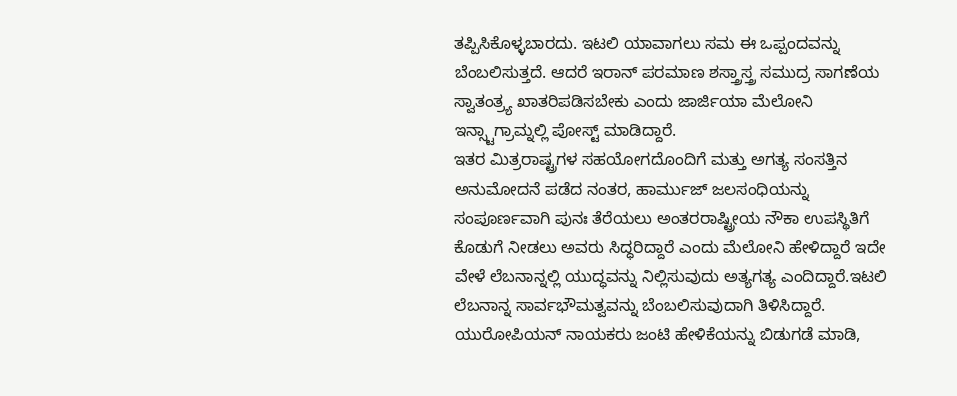ತಪ್ಪಿಸಿಕೊಳ್ಳಬಾರದು. ಇಟಲಿ ಯಾವಾಗಲು ಸಮ ಈ ಒಪ್ಪಂದವನ್ನು ಬೆಂಬಲಿಸುತ್ತದೆ. ಆದರೆ ಇರಾನ್ ಪರಮಾಣ ಶಸ್ತ್ರಾಸ್ತ್ರ ಸಮುದ್ರ ಸಾಗಣೆಯ ಸ್ವಾತಂತ್ರ್ಯ ಖಾತರಿಪಡಿಸಬೇಕು ಎಂದು ಜಾರ್ಜಿಯಾ ಮೆಲೋನಿ ಇನ್ಸ್ಟಾಗ್ರಾಮ್ನಲ್ಲಿ ಪೋಸ್ಟ್ ಮಾಡಿದ್ದಾರೆ.
ಇತರ ಮಿತ್ರರಾಷ್ಟ್ರಗಳ ಸಹಯೋಗದೊಂದಿಗೆ ಮತ್ತು ಅಗತ್ಯ ಸಂಸತ್ತಿನ ಅನುಮೋದನೆ ಪಡೆದ ನಂತರ, ಹಾರ್ಮುಜ್ ಜಲಸಂಧಿಯನ್ನು ಸಂಪೂರ್ಣವಾಗಿ ಪುನಃ ತೆರೆಯಲು ಅಂತರರಾಷ್ಟ್ರೀಯ ನೌಕಾ ಉಪಸ್ಥಿತಿಗೆ ಕೊಡುಗೆ ನೀಡಲು ಅವರು ಸಿದ್ಧರಿದ್ದಾರೆ ಎಂದು ಮೆಲೋನಿ ಹೇಳಿದ್ದಾರೆ ಇದೇ ವೇಳೆ ಲೆಬನಾನ್ನಲ್ಲಿ ಯುದ್ಧವನ್ನು ನಿಲ್ಲಿಸುವುದು ಅತ್ಯಗತ್ಯ ಎಂದಿದ್ದಾರೆ.ಇಟಲಿ ಲೆಬನಾನ್ನ ಸಾರ್ವಭೌಮತ್ವವನ್ನು ಬೆಂಬಲಿಸುವುದಾಗಿ ತಿಳಿಸಿದ್ದಾರೆ.
ಯುರೋಪಿಯನ್ ನಾಯಕರು ಜಂಟಿ ಹೇಳಿಕೆಯನ್ನು ಬಿಡುಗಡೆ ಮಾಡಿ,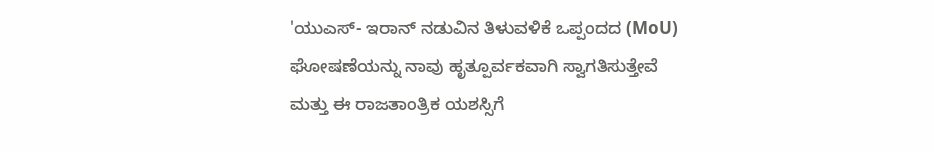'ಯುಎಸ್- ಇರಾನ್ ನಡುವಿನ ತಿಳುವಳಿಕೆ ಒಪ್ಪಂದದ (MoU) ಘೋಷಣೆಯನ್ನು ನಾವು ಹೃತ್ಪೂರ್ವಕವಾಗಿ ಸ್ವಾಗತಿಸುತ್ತೇವೆ ಮತ್ತು ಈ ರಾಜತಾಂತ್ರಿಕ ಯಶಸ್ಸಿಗೆ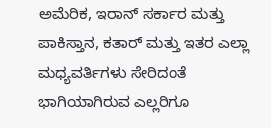ಅಮೆರಿಕ, ಇರಾನ್ ಸರ್ಕಾರ ಮತ್ತು ಪಾಕಿಸ್ತಾನ, ಕತಾರ್ ಮತ್ತು ಇತರ ಎಲ್ಲಾ ಮಧ್ಯವರ್ತಿಗಳು ಸೇರಿದಂತೆ ಭಾಗಿಯಾಗಿರುವ ಎಲ್ಲರಿಗೂ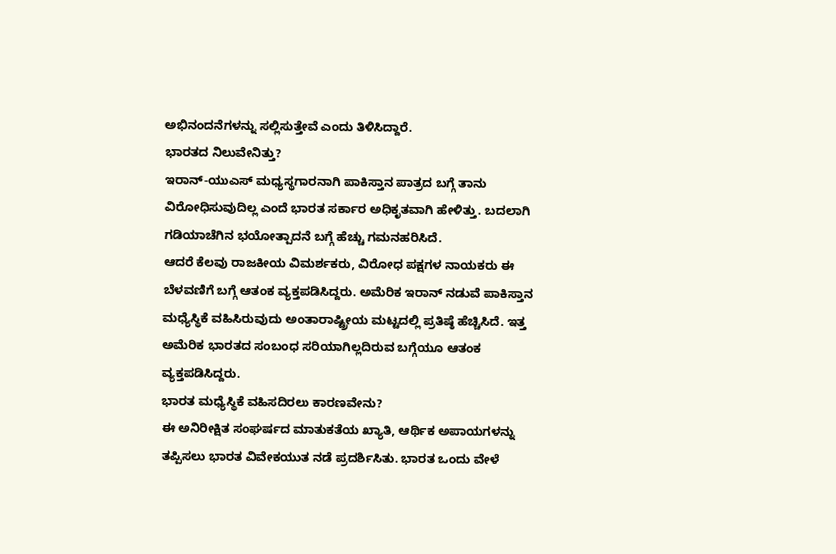ಅಭಿನಂದನೆಗಳನ್ನು ಸಲ್ಲಿಸುತ್ತೇವೆ ಎಂದು ತಿಳಿಸಿದ್ದಾರೆ.
ಭಾರತದ ನಿಲುವೇನಿತ್ತು?
ಇರಾನ್-ಯುಎಸ್ ಮಧ್ಯಸ್ಥಗಾರನಾಗಿ ಪಾಕಿಸ್ತಾನ ಪಾತ್ರದ ಬಗ್ಗೆ ತಾನು ವಿರೋಧಿಸುವುದಿಲ್ಲ ಎಂದೆ ಭಾರತ ಸರ್ಕಾರ ಅಧಿಕೃತವಾಗಿ ಹೇಳಿತ್ತು. ಬದಲಾಗಿ ಗಡಿಯಾಚೆಗಿನ ಭಯೋತ್ಪಾದನೆ ಬಗ್ಗೆ ಹೆಚ್ಚು ಗಮನಹರಿಸಿದೆ.
ಆದರೆ ಕೆಲವು ರಾಜಕೀಯ ವಿಮರ್ಶಕರು, ವಿರೋಧ ಪಕ್ಷಗಳ ನಾಯಕರು ಈ ಬೆಳವಣಿಗೆ ಬಗ್ಗೆ ಆತಂಕ ವ್ಯಕ್ತಪಡಿಸಿದ್ದರು. ಅಮೆರಿಕ ಇರಾನ್ ನಡುವೆ ಪಾಕಿಸ್ತಾನ ಮಧ್ಯೆಸ್ಥಿಕೆ ವಹಿಸಿರುವುದು ಅಂತಾರಾಷ್ಟ್ರೀಯ ಮಟ್ಟದಲ್ಲಿ ಪ್ರತಿಷ್ಠೆ ಹೆಚ್ಚಿಸಿದೆ. ಇತ್ತ ಅಮೆರಿಕ ಭಾರತದ ಸಂಬಂಧ ಸರಿಯಾಗಿಲ್ಲದಿರುವ ಬಗ್ಗೆಯೂ ಆತಂಕ ವ್ಯಕ್ತಪಡಿಸಿದ್ದರು.
ಭಾರತ ಮಧ್ಯೆಸ್ಥಿಕೆ ವಹಿಸದಿರಲು ಕಾರಣವೇನು?
ಈ ಅನಿರೀಕ್ಷಿತ ಸಂಘರ್ಷದ ಮಾತುಕತೆಯ ಖ್ಯಾತಿ, ಆರ್ಥಿಕ ಅಪಾಯಗಳನ್ನು ತಪ್ಪಿಸಲು ಭಾರತ ವಿವೇಕಯುತ ನಡೆ ಪ್ರದರ್ಶಿಸಿತು. ಭಾರತ ಒಂದು ವೇಳೆ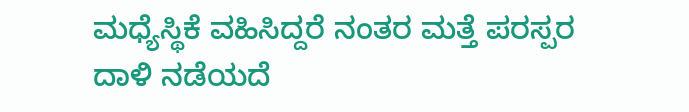ಮಧ್ಯೆಸ್ಥಿಕೆ ವಹಿಸಿದ್ದರೆ ನಂತರ ಮತ್ತೆ ಪರಸ್ಪರ ದಾಳಿ ನಡೆಯದೆ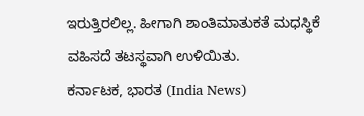ಇರುತ್ತಿರಲಿಲ್ಲ. ಹೀಗಾಗಿ ಶಾಂತಿಮಾತುಕತೆ ಮಧಸ್ಥಿಕೆ ವಹಿಸದೆ ತಟಸ್ಥವಾಗಿ ಉಳಿಯಿತು.
ಕರ್ನಾಟಕ, ಭಾರತ (India News)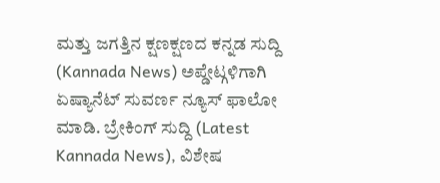ಮತ್ತು ಜಗತ್ತಿನ ಕ್ಷಣಕ್ಷಣದ ಕನ್ನಡ ಸುದ್ದಿ (Kannada News) ಅಪ್ಡೇಟ್ಗಳಿಗಾಗಿ ಏಷ್ಯಾನೆಟ್ ಸುವರ್ಣ ನ್ಯೂಸ್ ಫಾಲೋ ಮಾಡಿ. ಬ್ರೇಕಿಂಗ್ ಸುದ್ದಿ (Latest Kannada News), ವಿಶೇಷ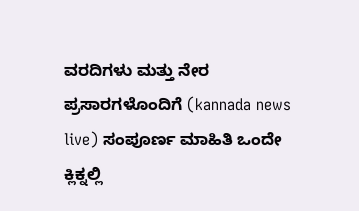ವರದಿಗಳು ಮತ್ತು ನೇರ ಪ್ರಸಾರಗಳೊಂದಿಗೆ (kannada news live) ಸಂಪೂರ್ಣ ಮಾಹಿತಿ ಒಂದೇ ಕ್ಲಿಕ್ನಲ್ಲಿ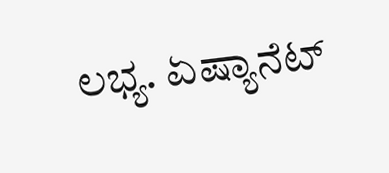ಲಭ್ಯ. ಏಷ್ಯಾನೆಟ್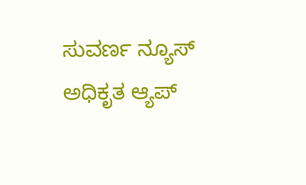ಸುವರ್ಣ ನ್ಯೂಸ್ ಅಧಿಕೃತ ಆ್ಯಪ್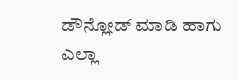ಡೌನ್ಲೋಡ್ ಮಾಡಿ ಹಾಗು ಎಲ್ಲಾ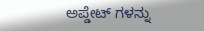ಅಪ್ಡೇಟ್ ಗಳನ್ನು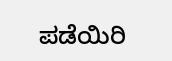ಪಡೆಯಿರಿ